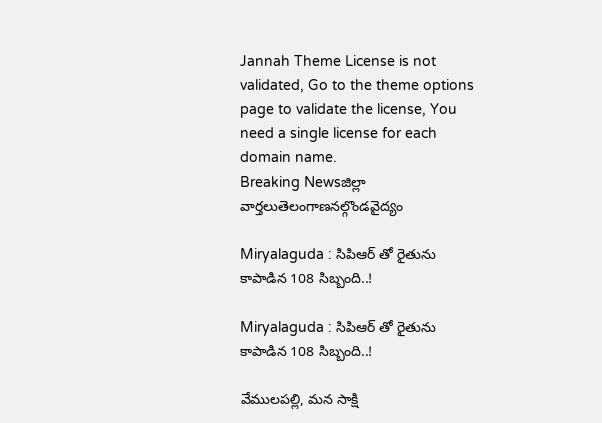Jannah Theme License is not validated, Go to the theme options page to validate the license, You need a single license for each domain name.
Breaking Newsజిల్లా వార్తలుతెలంగాణనల్గొండవైద్యం

Miryalaguda : సిపిఆర్ తో రైతును కాపాడిన 108 సిబ్బంది..!

Miryalaguda : సిపిఆర్ తో రైతును కాపాడిన 108 సిబ్బంది..!

వేములపల్లి, మన సాక్షి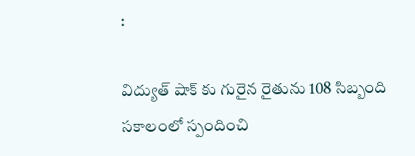:

విద్యుత్ షాక్ కు గురైన రైతును 108 సిబ్బంది సకాలంలో స్పందించి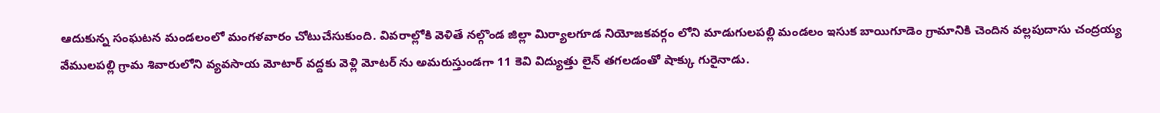ఆదుకున్న సంఘటన మండలంలో మంగళవారం చోటుచేసుకుంది. వివరాల్లోకి వెళితే నల్గొండ జిల్లా మిర్యాలగూడ నియోజకవర్గం లోని మాడుగులపల్లి మండలం ఇసుక బాయిగూడెం గ్రామానికి చెందిన వల్లపుదాసు చంద్రయ్య వేములపల్లి గ్రామ శివారులోని వ్యవసాయ మోటార్ వద్దకు వెళ్లి మోటర్ ను అమరుస్తుండగా 11 కెవి విద్యుత్తు లైన్ తగలడంతో షాక్కు గురైనాడు.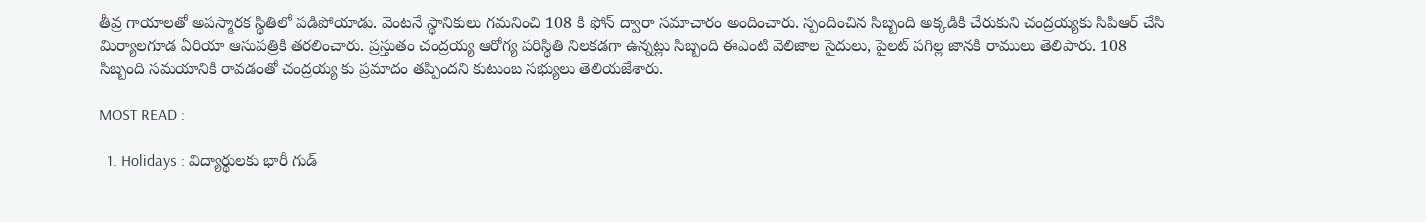తీవ్ర గాయాలతో అపస్మారక స్థితిలో పడిపోయాడు. వెంటనే స్థానికులు గమనించి 108 కి ఫోన్ ద్వారా సమాచారం అందించారు. స్పందించిన సిబ్బంది అక్కడికి చేరుకుని చంద్రయ్యకు సిపిఆర్ చేసి మిర్యాలగూడ ఏరియా ఆసుపత్రికి తరలించారు. ప్రస్తుతం చంద్రయ్య ఆరోగ్య పరిస్థితి నిలకడగా ఉన్నట్లు సిబ్బంది ఈఎంటి వెలిజాల సైదులు, పైలట్ పగిల్ల జానకి రాములు తెలిపారు. 108 సిబ్బంది సమయానికి రావడంతో చంద్రయ్య కు ప్రమాదం తప్పిందని కుటుంబ సభ్యులు తెలియజేశారు.

MOST READ :

  1. Holidays : విద్యార్థులకు భారీ గుడ్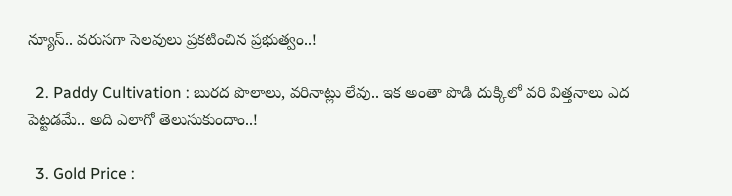న్యూస్.. వరుసగా సెలవులు ప్రకటించిన ప్రభుత్వం..!

  2. Paddy Cultivation : బురద పొలాలు, వరినాట్లు లేవు.. ఇక అంతా పొడి దుక్కిలో వరి విత్తనాలు ఎద పెట్టడమే.. అది ఎలాగో తెలుసుకుందాం..!

  3. Gold Price :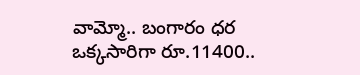వామ్మో.. బంగారం ధర ఒక్కసారిగా రూ.11400..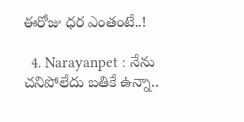ఈరోజు ధర ఎంతంటే..!

  4. Narayanpet : నేను చనిపోలేదు బతికే ఉన్నా..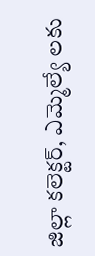జిల్లా కలెక్టర్, ఎమ్మెల్యే లకు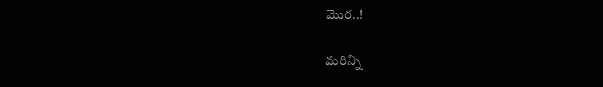మొర..!

మరిన్ని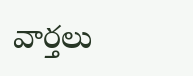వార్తలు